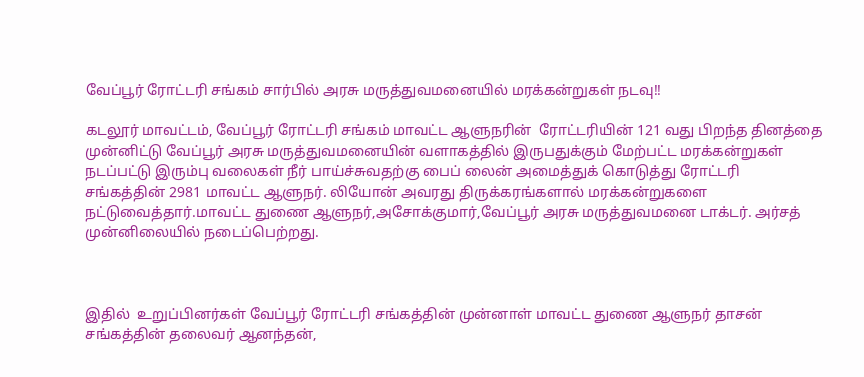வேப்பூர் ரோட்டரி சங்கம் சார்பில் அரசு மருத்துவமனையில் மரக்கன்றுகள் நடவு!!

கடலூர் மாவட்டம், வேப்பூர் ரோட்டரி சங்கம் மாவட்ட ஆளுநரின்  ரோட்டரியின் 121 வது பிறந்த தினத்தை முன்னிட்டு வேப்பூர் அரசு மருத்துவமனையின் வளாகத்தில் இருபதுக்கும் மேற்பட்ட மரக்கன்றுகள் நடப்பட்டு இரும்பு வலைகள் நீர் பாய்ச்சுவதற்கு பைப் லைன் அமைத்துக் கொடுத்து ரோட்டரி சங்கத்தின் 2981 மாவட்ட ஆளுநர். லியோன் அவரது திருக்கரங்களால் மரக்கன்றுகளை நட்டுவைத்தார்.மாவட்ட துணை ஆளுநர்,அசோக்குமார்,வேப்பூர் அரசு மருத்துவமனை டாக்டர். அர்சத் முன்னிலையில் நடைப்பெற்றது.



இதில்  உறுப்பினர்கள் வேப்பூர் ரோட்டரி சங்கத்தின் முன்னாள் மாவட்ட துணை ஆளுநர் தாசன் சங்கத்தின் தலைவர் ஆனந்தன்,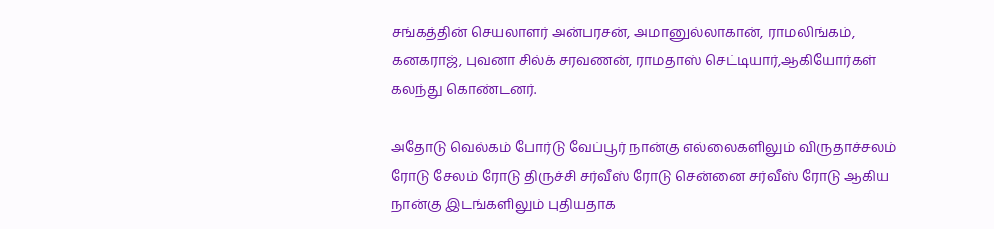சங்கத்தின் செயலாளர் அன்பரசன், அமானுல்லாகான், ராமலிங்கம், கனகராஜ், புவனா சில்க் சரவணன், ராமதாஸ் செட்டியார்,ஆகியோர்கள் கலந்து கொண்டனர்.

அதோடு வெல்கம் போர்டு வேப்பூர் நான்கு எல்லைகளிலும் விருதாச்சலம் ரோடு சேலம் ரோடு திருச்சி சர்வீஸ் ரோடு சென்னை சர்வீஸ் ரோடு ஆகிய நான்கு இடங்களிலும் புதியதாக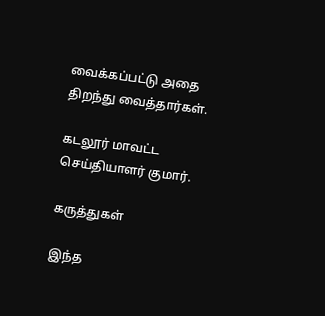வைக்கப்பட்டு அதை திறந்து வைத்தார்கள்.

கடலூர் மாவட்ட செய்தியாளர் குமார்.

கருத்துகள்

இந்த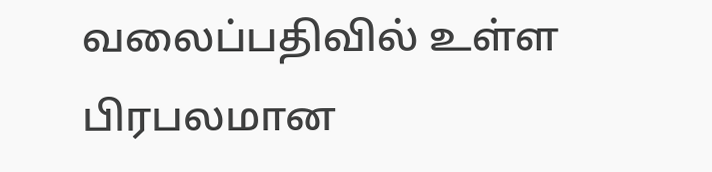வலைப்பதிவில் உள்ள பிரபலமான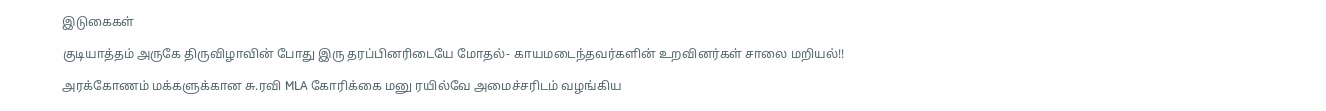இடுகைகள்

குடியாத்தம் அருகே திருவிழாவின் போது இரு தரப்பினரிடையே மோதல்- காயமடைந்தவர்களின் உறவினர்கள் சாலை மறியல்!!

அரக்கோணம் மக்களுக்கான சு.ரவி MLA கோரிக்கை மனு ரயில்வே அமைச்சரிடம் வழங்கிய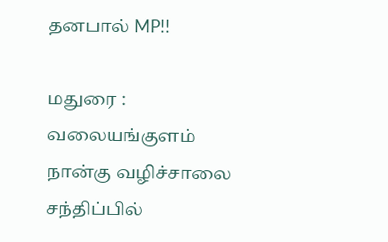தனபால் MP!!

மதுரை : வலையங்குளம் நான்கு வழிச்சாலை சந்திப்பில்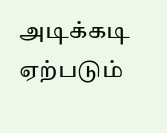அடிக்கடி ஏற்படும்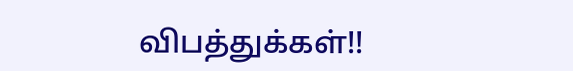விபத்துக்கள்!!